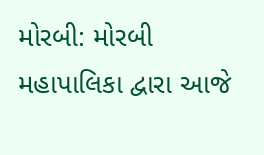મોરબી: મોરબી મહાપાલિકા દ્વારા આજે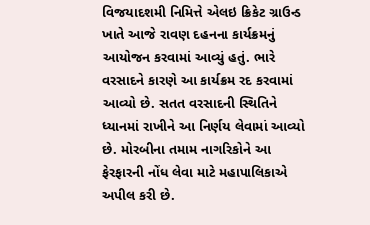વિજયાદશમી નિમિત્તે એલઇ ક્રિકેટ ગ્રાઉન્ડ ખાતે આજે રાવણ દહનના કાર્યક્રમનું આયોજન કરવામાં આવ્યું હતું. ભારે વરસાદને કારણે આ કાર્યક્રમ રદ કરવામાં આવ્યો છે. સતત વરસાદની સ્થિતિને ધ્યાનમાં રાખીને આ નિર્ણય લેવામાં આવ્યો છે. મોરબીના તમામ નાગરિકોને આ ફેરફારની નોંધ લેવા માટે મહાપાલિકાએ અપીલ કરી છે.